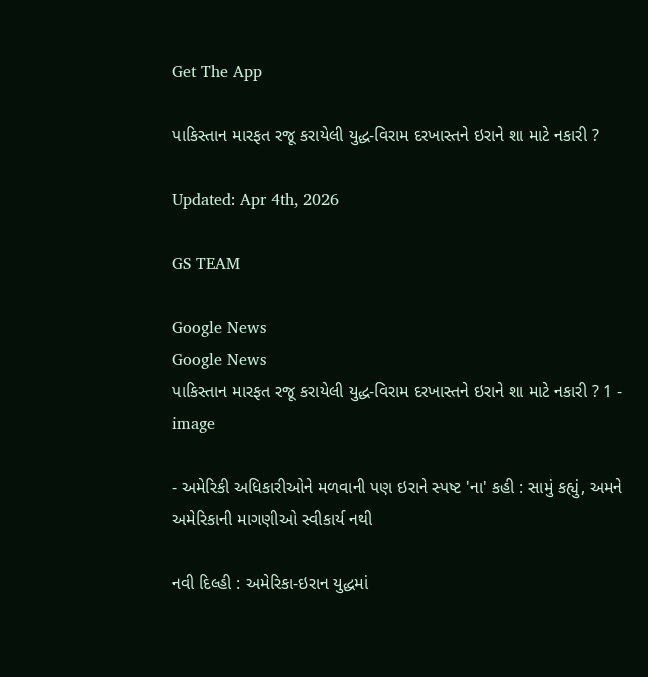Get The App

પાકિસ્તાન મારફત રજૂ કરાયેલી યુદ્ધ-વિરામ દરખાસ્તને ઇરાને શા માટે નકારી ?

Updated: Apr 4th, 2026

GS TEAM

Google News
Google News
પાકિસ્તાન મારફત રજૂ કરાયેલી યુદ્ધ-વિરામ દરખાસ્તને ઇરાને શા માટે નકારી ? 1 - image

- અમેરિકી અધિકારીઓને મળવાની પણ ઇરાને સ્પષ્ટ 'ના' કહી : સામું કહ્યું, અમને અમેરિકાની માગણીઓ સ્વીકાર્ય નથી

નવી દિલ્હી : અમેરિકા-ઇરાન યુદ્ધમાં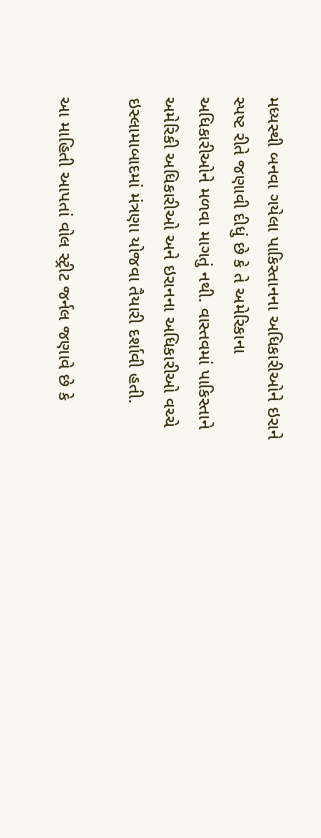મધ્યસ્થી બનવા ગયેલા પાકિસ્તાનના અધિકારીઓને ઇરાને સ્પષ્ટ રીતે જણાવી દીધું છે કે તે અમેરિકાના અધિકારીઓને મળવા માગતું નથી. વાસ્તવમાં પાકિસ્તાને અમેરિકી અધિકારીઓ અને ઇરાનના અધિકારીઓ વચ્ચે ઇસ્લામાબાદમાં મંત્રણા યોજવા તૈયારી દર્શાવી હતી.

આ માહિતી આપતાં વોલ સ્ટ્રીટ જર્નલ જણાવે છે કે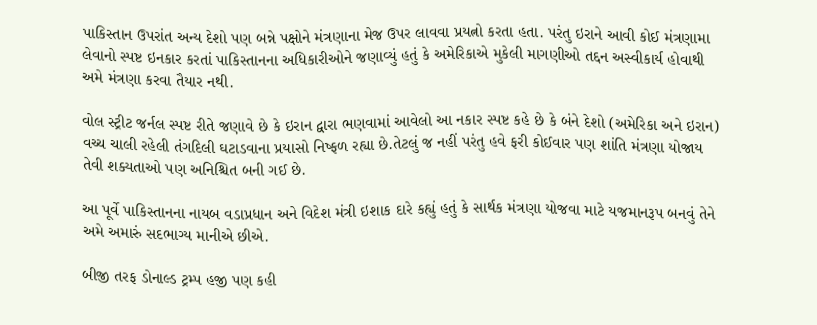પાકિસ્તાન ઉપરાંત અન્ય દેશો પણ બન્ને પક્ષોને મંત્રણાના મેજ ઉપર લાવવા પ્રયત્નો કરતા હતા. પરંતુ ઇરાને આવી કોઈ મંત્રણામા લેવાનો સ્પષ્ટ ઇનકાર કરતાં પાકિસ્તાનના અધિકારીઓને જણાવ્યું હતું કે અમેરિકાએ મુકેલી માગણીઓ તદ્દન અસ્વીકાર્ય હોવાથી અમે મંત્રણા કરવા તૈયાર નથી.

વોલ સ્ટ્રીટ જર્નલ સ્પષ્ટ રીતે જણાવે છે કે ઇરાન દ્વારા ભણવામાં આવેલો આ નકાર સ્પષ્ટ કહે છે કે બંને દેશો (અમેરિકા અને ઇરાન) વચ્ચ ચાલી રહેલી તંગદિલી ઘટાડવાના પ્રયાસો નિષ્ફળ રહ્યા છે.તેટલું જ નહીં પરંતુ હવે ફરી કોઈવાર પણ શાંતિ મંત્રણા યોજાય તેવી શક્યતાઓ પણ અનિશ્ચિત બની ગઈ છે.

આ પૂર્વે પાકિસ્તાનના નાયબ વડાપ્રધાન અને વિદેશ મંત્રી ઇશાક દારે કહ્યું હતું કે સાર્થક મંત્રણા યોજવા માટે યજમાનરૂપ બનવું તેને અમે અમારું સદભાગ્ય માનીએ છીએ.

બીજી તરફ ડોનાલ્ડ ટ્રમ્પ હજી પણ કહી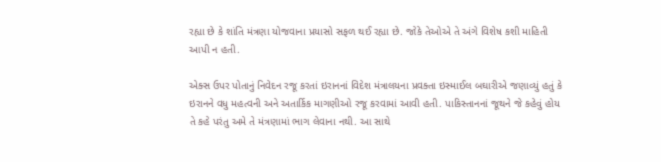રહ્યા છે કે શાંતિ મંત્રણા યોજવાના પ્રયાસો સફળ થઈ રહ્યા છે. જોકે તેઓએ તે અંગે વિશેષ કશી માહિતી આપી ન હતી.

એક્સ ઉપર પોતાનું નિવેદન રજૂ કરતાં ઇરાનનાં વિદેશ મંત્રાલયના પ્રવક્તા ઇસ્માઈલ બઘારીએ જણાવ્યું હતું કે ઇરાનને વધુ મહત્વની અને અતાર્કિક માગણીઓ રજૂ કરવામાં આવી હતી. પાકિસ્તાનનાં જૂથને જે કહેવું હોય તે કહે પરંતુ અમે તે મંત્રણામાં ભાગ લેવાના નથી. આ સાથે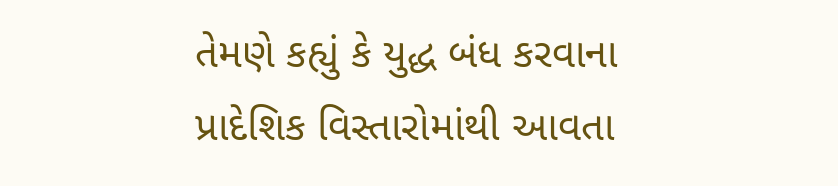તેમણે કહ્યું કે યુદ્ધ બંધ કરવાના પ્રાદેશિક વિસ્તારોમાંથી આવતા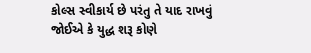કોલ્સ સ્વીકાર્ય છે પરંતુ તે યાદ રાખવું જોઈએ કે યુદ્ધ શરૂ કોણે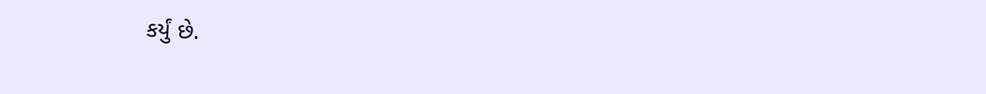કર્યું છે.